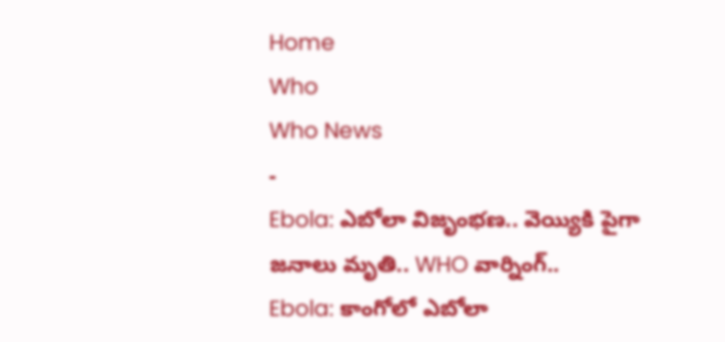Home
Who
Who News
-
Ebola: ఎబోలా విజృంభణ.. వెయ్యికి పైగా జనాలు మృతి.. WHO వార్నింగ్..
Ebola: కాంగోలో ఎబోలా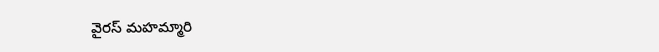వైరస్ మహమ్మారి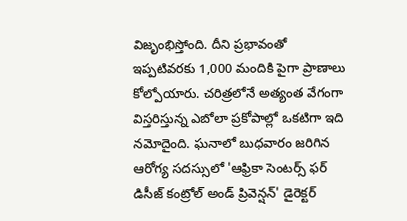విజృంభిస్తోంది. దీని ప్రభావంతో ఇప్పటివరకు 1,000 మందికి పైగా ప్రాణాలు కోల్పోయారు. చరిత్రలోనే అత్యంత వేగంగా విస్తరిస్తున్న ఎబోలా ప్రకోపాల్లో ఒకటిగా ఇది నమోదైంది. ఘనాలో బుధవారం జరిగిన ఆరోగ్య సదస్సులో 'ఆఫ్రికా సెంటర్స్ ఫర్ డిసీజ్ కంట్రోల్ అండ్ ప్రివెన్షన్' డైరెక్టర్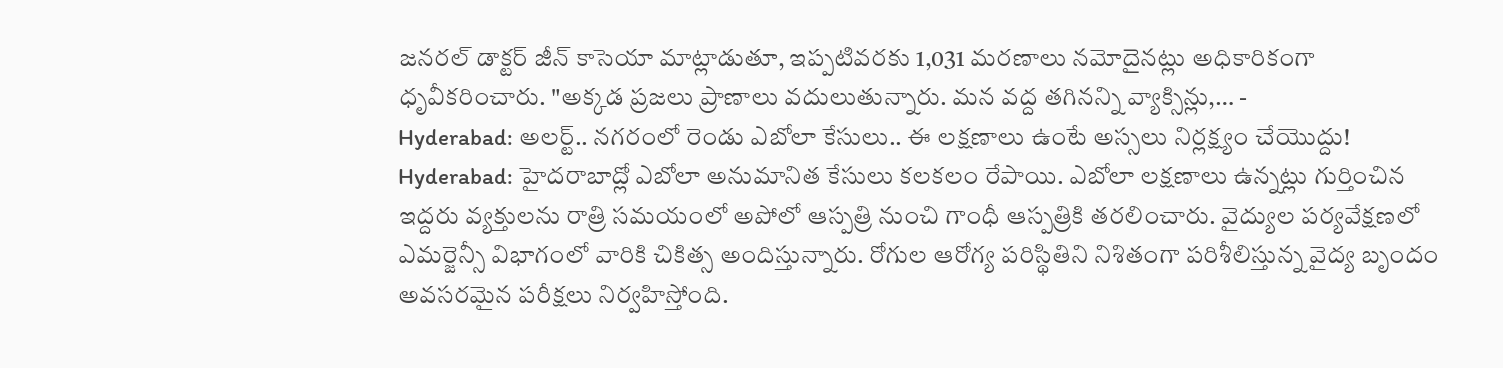జనరల్ డాక్టర్ జీన్ కాసెయా మాట్లాడుతూ, ఇప్పటివరకు 1,031 మరణాలు నమోదైనట్లు అధికారికంగా ధృవీకరించారు. "అక్కడ ప్రజలు ప్రాణాలు వదులుతున్నారు. మన వద్ద తగినన్ని వ్యాక్సిన్లు,… -
Hyderabad: అలర్ట్.. నగరంలో రెండు ఎబోలా కేసులు.. ఈ లక్షణాలు ఉంటే అస్సలు నిర్లక్ష్యం చేయొద్దు!
Hyderabad: హైదరాబాద్లో ఎబోలా అనుమానిత కేసులు కలకలం రేపాయి. ఎబోలా లక్షణాలు ఉన్నట్లు గుర్తించిన ఇద్దరు వ్యక్తులను రాత్రి సమయంలో అపోలో ఆస్పత్రి నుంచి గాంధీ ఆస్పత్రికి తరలించారు. వైద్యుల పర్యవేక్షణలో ఎమర్జెన్సీ విభాగంలో వారికి చికిత్స అందిస్తున్నారు. రోగుల ఆరోగ్య పరిస్థితిని నిశితంగా పరిశీలిస్తున్న వైద్య బృందం అవసరమైన పరీక్షలు నిర్వహిస్తోంది.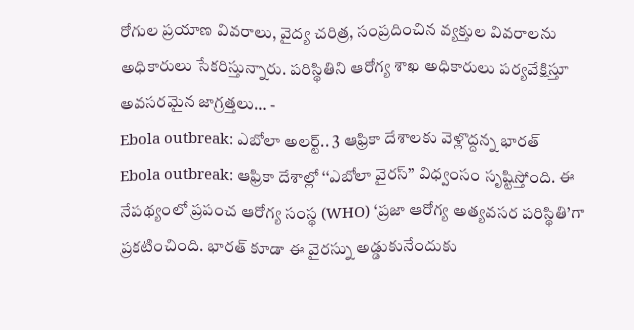రోగుల ప్రయాణ వివరాలు, వైద్య చరిత్ర, సంప్రదించిన వ్యక్తుల వివరాలను అధికారులు సేకరిస్తున్నారు. పరిస్థితిని ఆరోగ్య శాఖ అధికారులు పర్యవేక్షిస్తూ అవసరమైన జాగ్రత్తలు… -
Ebola outbreak: ఎబోలా అలర్ట్.. 3 ఆఫ్రికా దేశాలకు వెళ్లొద్దన్న భారత్
Ebola outbreak: ఆఫ్రికా దేశాల్లో ‘‘ఎబోలా వైరస్’’ విధ్వంసం సృష్టిస్తోంది. ఈ నేపథ్యంలో ప్రపంచ ఆరోగ్య సంస్థ (WHO) ‘ప్రజా ఆరోగ్య అత్యవసర పరిస్థితి’గా ప్రకటించింది. భారత్ కూడా ఈ వైరస్ను అడ్డుకునేందుకు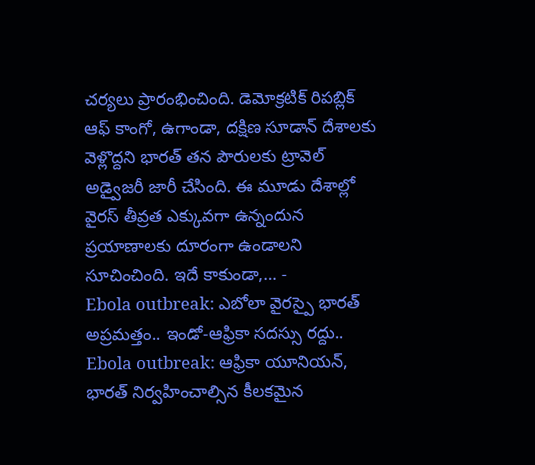చర్యలు ప్రారంభించింది. డెమోక్రటిక్ రిపబ్లిక్ ఆఫ్ కాంగో, ఉగాండా, దక్షిణ సూడాన్ దేశాలకు వెళ్లొద్దని భారత్ తన పౌరులకు ట్రావెల్ అడ్వైజరీ జారీ చేసింది. ఈ మూడు దేశాల్లో వైరస్ తీవ్రత ఎక్కువగా ఉన్నందున ప్రయాణాలకు దూరంగా ఉండాలని సూచించింది. ఇదే కాకుండా,… -
Ebola outbreak: ఎబోలా వైరస్పై భారత్ అప్రమత్తం.. ఇండో-ఆఫ్రికా సదస్సు రద్దు..
Ebola outbreak: ఆఫ్రికా యూనియన్, భారత్ నిర్వహించాల్సిన కీలకమైన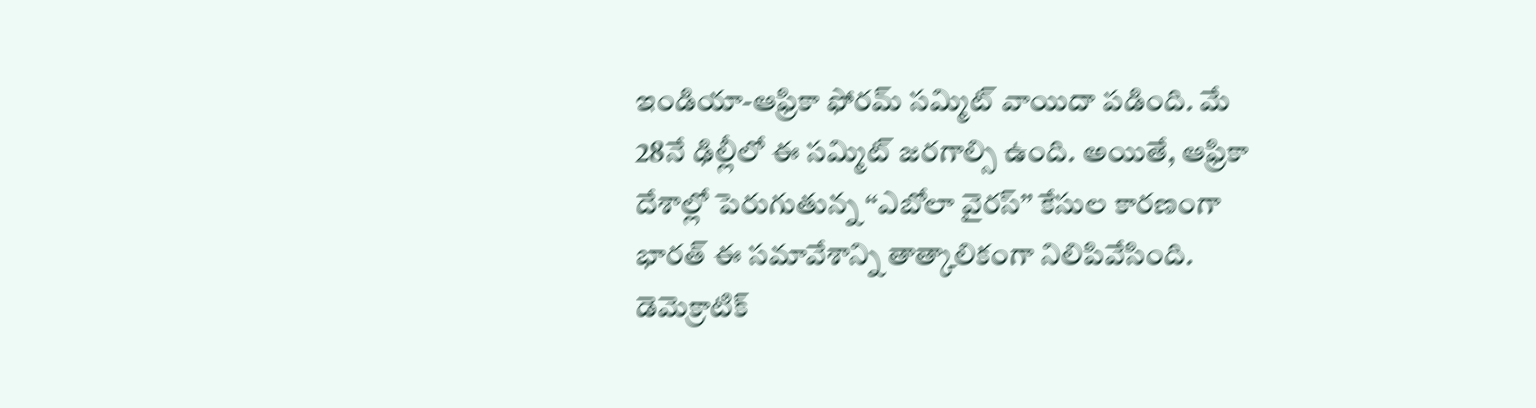ఇండియా-ఆఫ్రికా ఫోరమ్ సమ్మిట్ వాయిదా పడింది. మే 28నే ఢిల్లీలో ఈ సమ్మిట్ జరగాల్సి ఉంది. అయితే, ఆఫ్రికా దేశాల్లో పెరుగుతున్న ‘‘ఎబోలా వైరస్’’ కేసుల కారణంగా భారత్ ఈ సమావేశాన్ని తాత్కాలికంగా నిలిపివేసింది. డెమెక్రాటిక్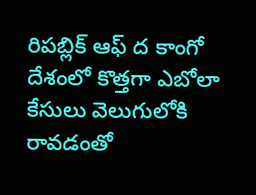రిపబ్లిక్ ఆఫ్ ద కాంగో దేశంలో కొత్తగా ఎబోలా కేసులు వెలుగులోకి రావడంతో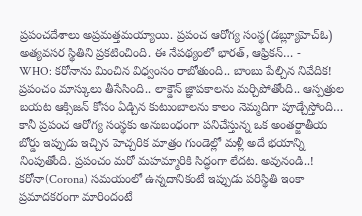ప్రపంచదేశాలు అప్రమత్తమయ్యాయి. ప్రపంచ ఆరోగ్య సంస్థ(డబ్ల్యూహెచ్ఓ) అత్యవసర స్థితిని ప్రకటించింది. ఈ నేపథ్యంలో భారత్, ఆఫ్రికన్… -
WHO: కరోనాను మించిన విధ్వంసం రాబోతుంది.. బాంబు పేల్చిన నివేదిక!
ప్రపంచం మాస్కులు తీసేసింది.. లాక్డౌన్ జ్ఞాపకాలను మర్చిపోతోంది.. ఆస్పత్రుల బయట ఆక్సిజన్ కోసం ఏడ్చిన కుటుంబాలను కాలం నెమ్మదిగా పూడ్చేస్తోంది… కానీ ప్రపంచ ఆరోగ్య సంస్థకు అనుబంధంగా పనిచేస్తున్న ఒక అంతర్జాతీయ బోర్డు ఇప్పుడు ఇచ్చిన హెచ్చరిక మాత్రం గుండెల్లో మళ్లీ అదే భయాన్ని నింపుతోంది. ప్రపంచం మరో మహమ్మారికి సిద్ధంగా లేదట. అవునండి..! కరోనా(Corona) సమయంలో ఉన్నదానికంటే ఇప్పుడు పరిస్థితి ఇంకా ప్రమాదకరంగా మారిందంటే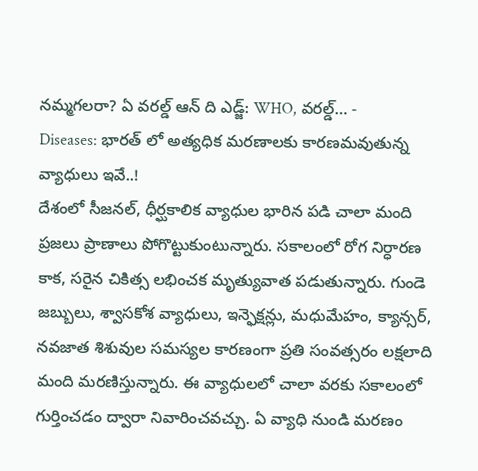నమ్మగలరా? ఏ వరల్డ్ ఆన్ ది ఎడ్జ్: WHO, వరల్డ్… -
Diseases: భారత్ లో అత్యధిక మరణాలకు కారణమవుతున్న వ్యాధులు ఇవే..!
దేశంలో సీజనల్, ధీర్ఘకాలిక వ్యాధుల భారిన పడి చాలా మంది ప్రజలు ప్రాణాలు పోగొట్టుకుంటున్నారు. సకాలంలో రోగ నిర్ధారణ కాక, సరైన చికిత్స లభించక మృత్యువాత పడుతున్నారు. గుండె జబ్బులు, శ్వాసకోశ వ్యాధులు, ఇన్ఫెక్షన్లు, మధుమేహం, క్యాన్సర్, నవజాత శిశువుల సమస్యల కారణంగా ప్రతి సంవత్సరం లక్షలాది మంది మరణిస్తున్నారు. ఈ వ్యాధులలో చాలా వరకు సకాలంలో గుర్తించడం ద్వారా నివారించవచ్చు. ఏ వ్యాధి నుండి మరణం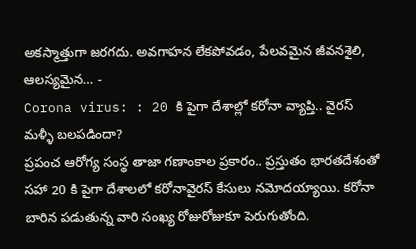అకస్మాత్తుగా జరగదు. అవగాహన లేకపోవడం, పేలవమైన జీవనశైలి, ఆలస్యమైన… -
Corona virus: : 20 కి పైగా దేశాల్లో కరోనా వ్యాప్తి.. వైరస్ మళ్ళీ బలపడిందా?
ప్రపంచ ఆరోగ్య సంస్థ తాజా గణాంకాల ప్రకారం.. ప్రస్తుతం భారతదేశంతో సహా 20 కి పైగా దేశాలలో కరోనావైరస్ కేసులు నమోదయ్యాయి. కరోనా బారిన పడుతున్న వారి సంఖ్య రోజురోజుకూ పెరుగుతోంది.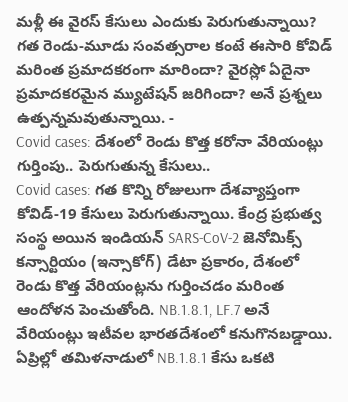మళ్లీ ఈ వైరస్ కేసులు ఎందుకు పెరుగుతున్నాయి? గత రెండు-మూడు సంవత్సరాల కంటే ఈసారి కోవిడ్ మరింత ప్రమాదకరంగా మారిందా? వైరస్లో ఏదైనా ప్రమాదకరమైన మ్యుటేషన్ జరిగిందా? అనే ప్రశ్నలు ఉత్పన్నమవుతున్నాయి. -
Covid cases: దేశంలో రెండు కొత్త కరోనా వేరియంట్లు గుర్తింపు.. పెరుగుతున్న కేసులు..
Covid cases: గత కొన్ని రోజులుగా దేశవ్యాప్తంగా కోవిడ్-19 కేసులు పెరుగుతున్నాయి. కేంద్ర ప్రభుత్వ సంస్థ అయిన ఇండియన్ SARS-CoV-2 జెనోమిక్స్ కన్సార్టియం (ఇన్సాకోగ్) డేటా ప్రకారం, దేశంలో రెండు కొత్త వేరియంట్లను గుర్తించడం మరింత ఆందోళన పెంచుతోంది. NB.1.8.1, LF.7 అనే వేరియంట్లు ఇటీవల భారతదేశంలో కనుగొనబడ్డాయి. ఏప్రిల్లో తమిళనాడులో NB.1.8.1 కేసు ఒకటి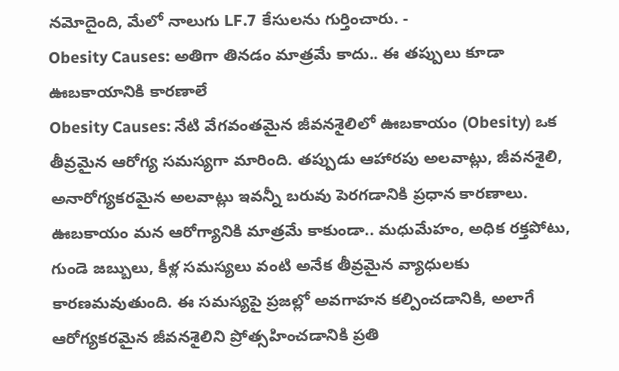నమోదైంది, మేలో నాలుగు LF.7 కేసులను గుర్తించారు. -
Obesity Causes: అతిగా తినడం మాత్రమే కాదు.. ఈ తప్పులు కూడా ఊబకాయానికి కారణాలే
Obesity Causes: నేటి వేగవంతమైన జీవనశైలిలో ఊబకాయం (Obesity) ఒక తీవ్రమైన ఆరోగ్య సమస్యగా మారింది. తప్పుడు ఆహారపు అలవాట్లు, జీవనశైలి, అనారోగ్యకరమైన అలవాట్లు ఇవన్నీ బరువు పెరగడానికి ప్రధాన కారణాలు. ఊబకాయం మన ఆరోగ్యానికి మాత్రమే కాకుండా.. మధుమేహం, అధిక రక్తపోటు, గుండె జబ్బులు, కీళ్ల సమస్యలు వంటి అనేక తీవ్రమైన వ్యాధులకు కారణమవుతుంది. ఈ సమస్యపై ప్రజల్లో అవగాహన కల్పించడానికి, అలాగే ఆరోగ్యకరమైన జీవనశైలిని ప్రోత్సహించడానికి ప్రతి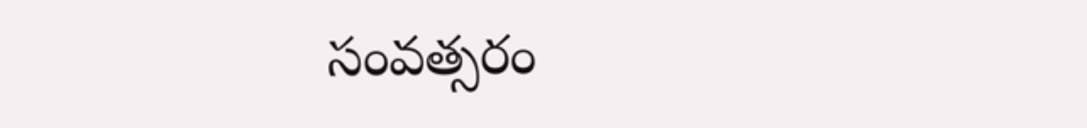సంవత్సరం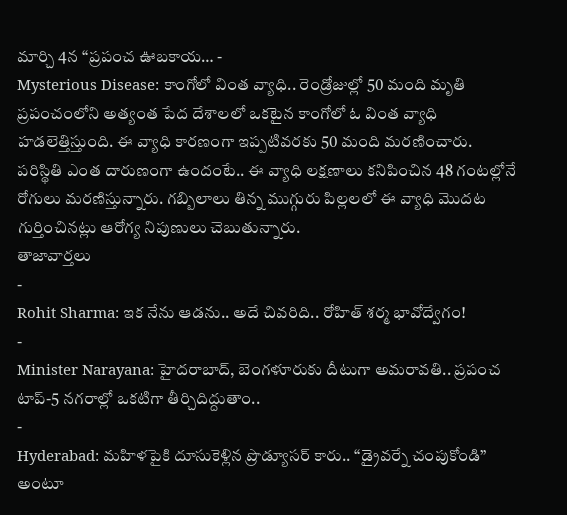మార్చి 4న “ప్రపంచ ఊబకాయ… -
Mysterious Disease: కాంగోలో వింత వ్యాధి.. రెండ్రోజుల్లో 50 మంది మృతి
ప్రపంచంలోని అత్యంత పేద దేశాలలో ఒకటైన కాంగోలో ఓ వింత వ్యాధి హడలెత్తిస్తుంది. ఈ వ్యాధి కారణంగా ఇప్పటివరకు 50 మంది మరణించారు. పరిస్థితి ఎంత దారుణంగా ఉందంటే.. ఈ వ్యాధి లక్షణాలు కనిపించిన 48 గంటల్లోనే రోగులు మరణిస్తున్నారు. గబ్బిలాలు తిన్న ముగ్గురు పిల్లలలో ఈ వ్యాధి మొదట గుర్తించినట్లు ఆరోగ్య నిపుణులు చెబుతున్నారు.
తాజావార్తలు
-
Rohit Sharma: ఇక నేను ఆడను.. అదే చివరిది.. రోహిత్ శర్మ భావోద్వేగం!
-
Minister Narayana: హైదరాబాద్, బెంగళూరుకు దీటుగా అమరావతి.. ప్రపంచ టాప్-5 నగరాల్లో ఒకటిగా తీర్చిదిద్దుతాం..
-
Hyderabad: మహిళపైకి దూసుకెళ్లిన ప్రొడ్యూసర్ కారు.. “డ్రైవర్నే చంపుకోండి” అంటూ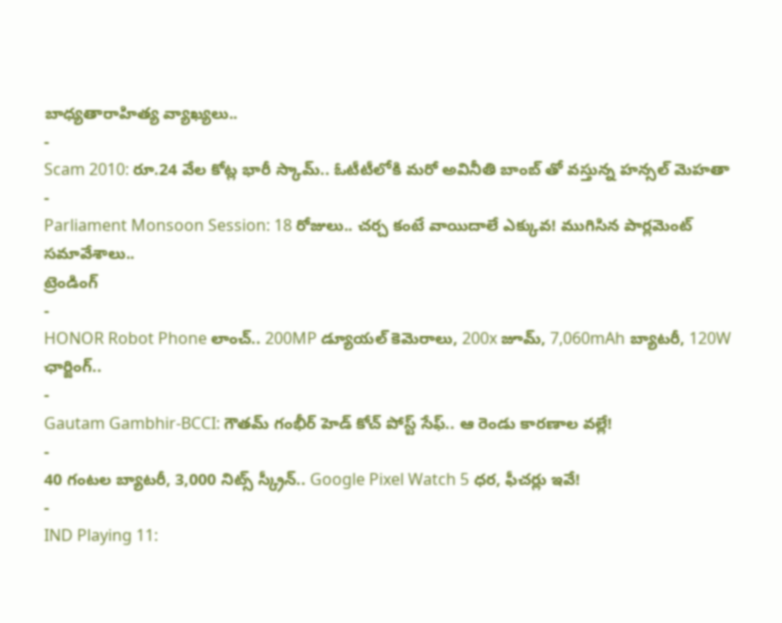బాధ్యతారాహిత్య వ్యాఖ్యలు..
-
Scam 2010: రూ.24 వేల కోట్ల భారీ స్కామ్.. ఓటీటీలోకి మరో అవినీతి బాంబ్ తో వస్తున్న హన్సల్ మెహతా
-
Parliament Monsoon Session: 18 రోజులు.. చర్చ కంటే వాయిదాలే ఎక్కువ! ముగిసిన పార్లమెంట్ సమావేశాలు..
ట్రెండింగ్
-
HONOR Robot Phone లాంచ్.. 200MP డ్యూయల్ కెమెరాలు, 200x జూమ్, 7,060mAh బ్యాటరీ, 120W ఛార్జింగ్..
-
Gautam Gambhir-BCCI: గౌతమ్ గంభీర్ హెడ్ కోచ్ పోస్ట్ సేఫ్.. ఆ రెండు కారణాల వల్లే!
-
40 గంటల బ్యాటరీ, 3,000 నిట్స్ స్క్రీన్.. Google Pixel Watch 5 ధర, ఫీచర్లు ఇవే!
-
IND Playing 11: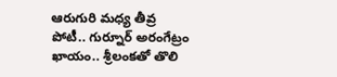ఆరుగురి మధ్య తీవ్ర పోటీ.. గుర్నూర్ అరంగేట్రం ఖాయం.. శ్రీలంకతో తొలి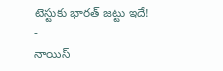టెస్టుకు భారత్ జట్టు ఇదే!
-
నాయిస్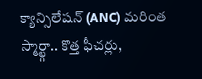క్యాన్సిలేషన్ (ANC) మరింత స్మార్ట్గా.. కొత్త ఫీచర్లు,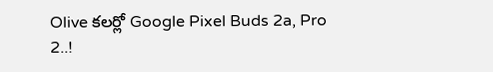Olive కలర్లో Google Pixel Buds 2a, Pro 2..!